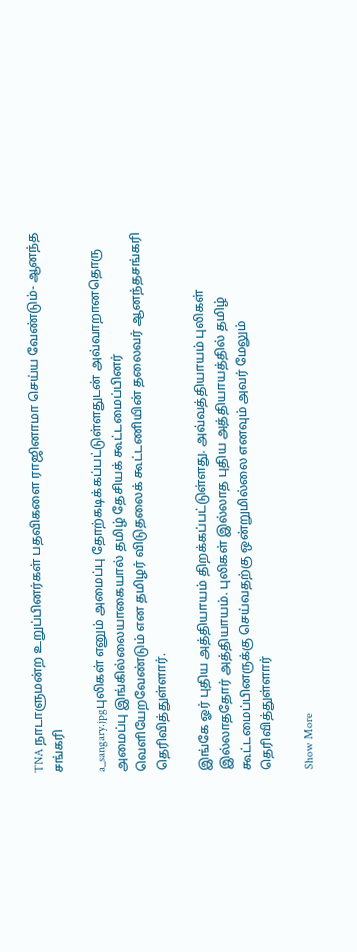TNA நாடாளுமன்ற உறுப்பினர்கள் பதவிகளை ராஜினாமா செய்ய வேண்டும்- ஆனந்த சங்கரி

a_sangary.jpgபுலிகள் எனும் அமைப்பு தோற்கடிக்கப்பட்டுள்ளதுடன் அவ்வாறானதொரு அமைப்பு இங்கில்லையாகையால் தமிழ் தேசியக் கூட்டமைப்பினர் வெளியேறவேண்டும் என தமிழர் விடுதலைக் கூட்டணியின் தலைவர் ஆனந்தசங்கரி தெரிவித்துள்ளார்.

இங்கே ஓர் புதிய அத்தியாயம் திறக்கப்பட்டுள்ளது. அவ்வத்தியாயம் புலிகள் இல்லாததோர் அத்தியாயம். புலிகள் இல்லாத புதிய அத்தியாயத்தில் தமிழ் கூட்டமைப்பினருக்கு செய்வதற்கு ஒன்றுமில்லை எனவும் அவர் மேலும் தெரிவித்துள்ளார்

Show More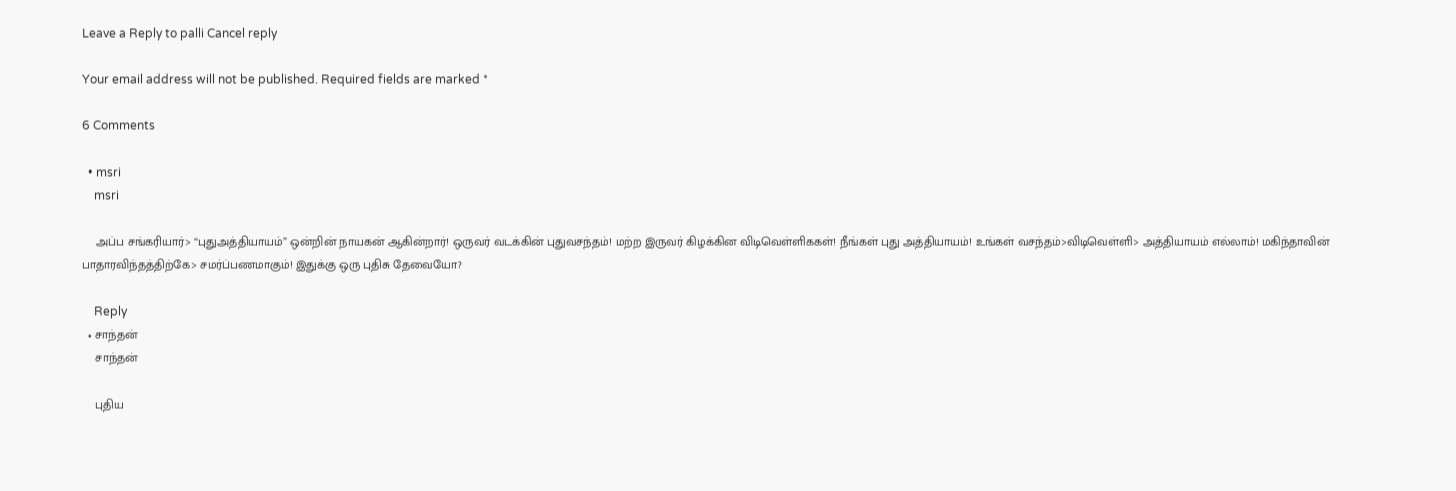Leave a Reply to palli Cancel reply

Your email address will not be published. Required fields are marked *

6 Comments

  • msri
    msri

    அப்ப சங்கரியார்> “புதுஅத்தியாயம்” ஒன்றின் நாயகன் ஆகின்றார்! ஒருவர் வடக்கின் புதுவசந்தம்! மற்ற இருவர் கிழக்கின விடிவெள்ளிககள்! நீங்கள் புது அத்தியாயம்! உங்கள் வசந்தம்>விடிவெள்ளி> அத்தியாயம் எல்லாம்! மகிந்தாவின் பாதாரவிந்தத்திற்கே> சமர்ப்பணமாகும்! இதுக்கு ஒரு புதிசு தேவையோ?

    Reply
  • சாந்தன்
    சாந்தன்

    புதிய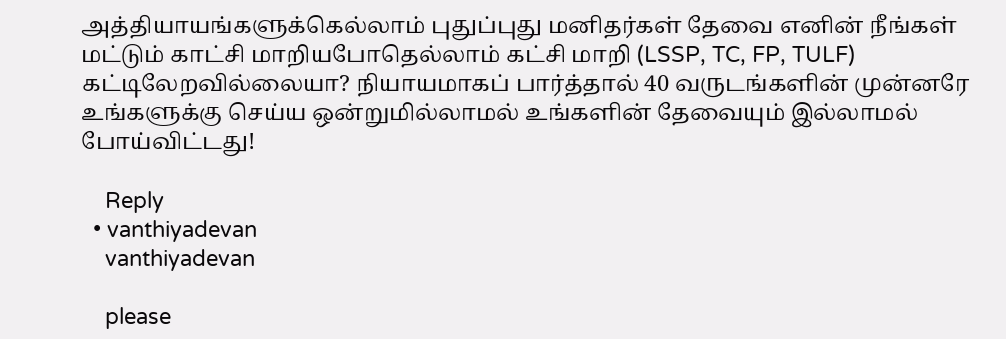அத்தியாயங்களுக்கெல்லாம் புதுப்புது மனிதர்கள் தேவை எனின் நீங்கள் மட்டும் காட்சி மாறியபோதெல்லாம் கட்சி மாறி (LSSP, TC, FP, TULF) கட்டிலேறவில்லையா? நியாயமாகப் பார்த்தால் 40 வருடங்களின் முன்னரே உங்களுக்கு செய்ய ஒன்றுமில்லாமல் உங்களின் தேவையும் இல்லாமல் போய்விட்டது!

    Reply
  • vanthiyadevan
    vanthiyadevan

    please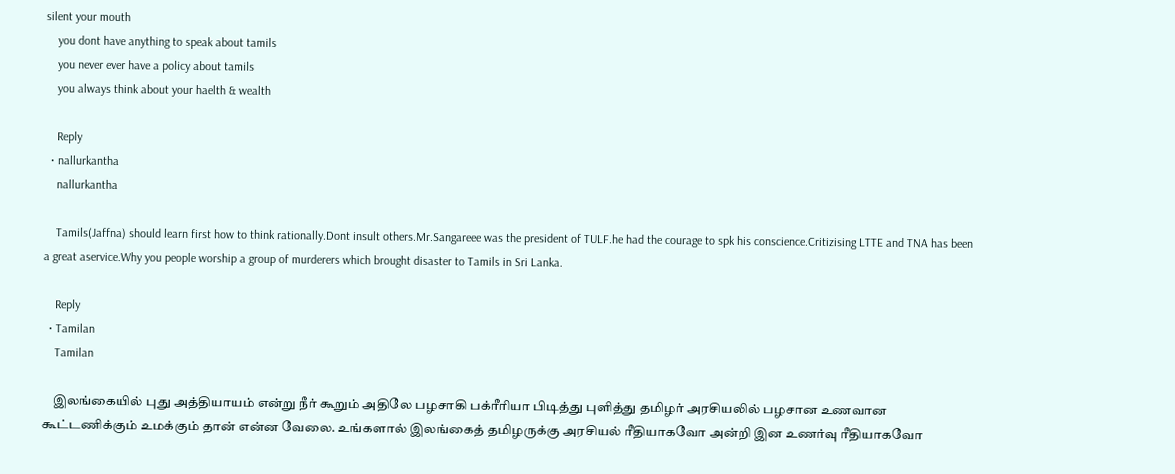silent your mouth
    you dont have anything to speak about tamils
    you never ever have a policy about tamils
    you always think about your haelth & wealth

    Reply
  • nallurkantha
    nallurkantha

    Tamils(Jaffna) should learn first how to think rationally.Dont insult others.Mr.Sangareee was the president of TULF.he had the courage to spk his conscience.Critizising LTTE and TNA has been a great aservice.Why you people worship a group of murderers which brought disaster to Tamils in Sri Lanka.

    Reply
  • Tamilan
    Tamilan

    இலங்கையில் புது அத்தியாயம் என்று நீர் கூறும் அதிலே பழசாகி பக்ரீரியா பிடித்து புளித்து தமிழர் அரசியலில் பழசான உணவான கூட்டணிக்கும் உமக்கும் தான் என்ன வேலை. உங்களால் இலங்கைத் தமிழருக்கு அரசியல் ரீதியாகவோ அன்றி இன உணர்வு ரீதியாகவோ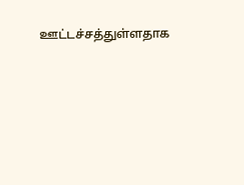ஊட்டச்சத்துள்ளதாக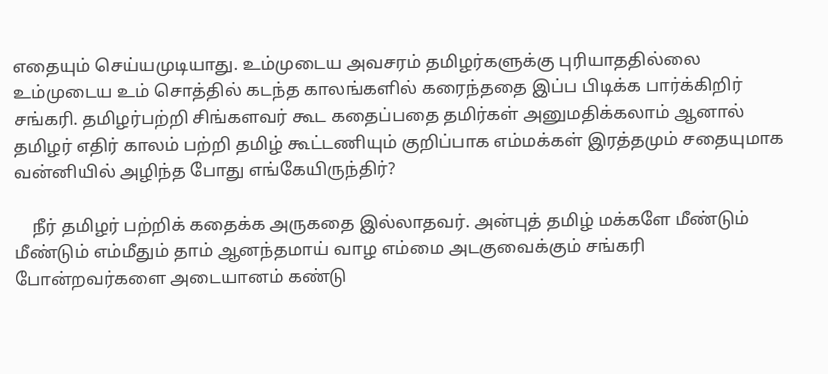எதையும் செய்யமுடியாது. உம்முடைய அவசரம் தமிழர்களுக்கு புரியாததில்லை உம்முடைய உம் சொத்தில் கடந்த காலங்களில் கரைந்ததை இப்ப பிடிக்க பார்க்கிறிர் சங்கரி. தமிழர்பற்றி சிங்களவர் கூட கதைப்பதை தமிர்கள் அனுமதிக்கலாம் ஆனால் தமிழர் எதிர் காலம் பற்றி தமிழ் கூட்டணியும் குறிப்பாக எம்மக்கள் இரத்தமும் சதையுமாக வன்னியில் அழிந்த போது எங்கேயிருந்திர்?

    நீர் தமிழர் பற்றிக் கதைக்க அருகதை இல்லாதவர். அன்புத் தமிழ் மக்களே மீண்டும் மீண்டும் எம்மீதும் தாம் ஆனந்தமாய் வாழ எம்மை அடகுவைக்கும் சங்கரி போன்றவர்களை அடையானம் கண்டு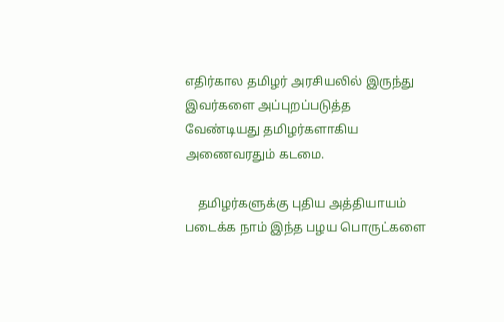எதிர்கால தமிழர் அரசியலில் இருந்து இவர்களை அப்புறப்படுத்த வேண்டியது தமிழர்களாகிய அணைவரதும் கடமை.

    தமிழர்களுக்கு புதிய அத்தியாயம் படைக்க நாம் இந்த பழய பொருட்களை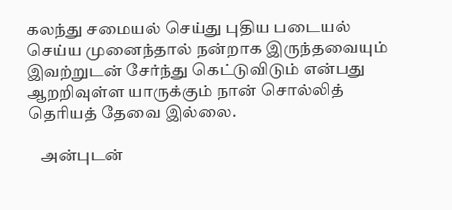கலந்து சமையல் செய்து புதிய படையல் செய்ய முனைந்தால் நன்றாக இருந்தவையும் இவற்றுடன் சேர்ந்து கெட்டுவிடும் என்பது ஆறறிவுள்ள யாருக்கும் நான் சொல்லித் தெரியத் தேவை இல்லை.

    அன்புடன்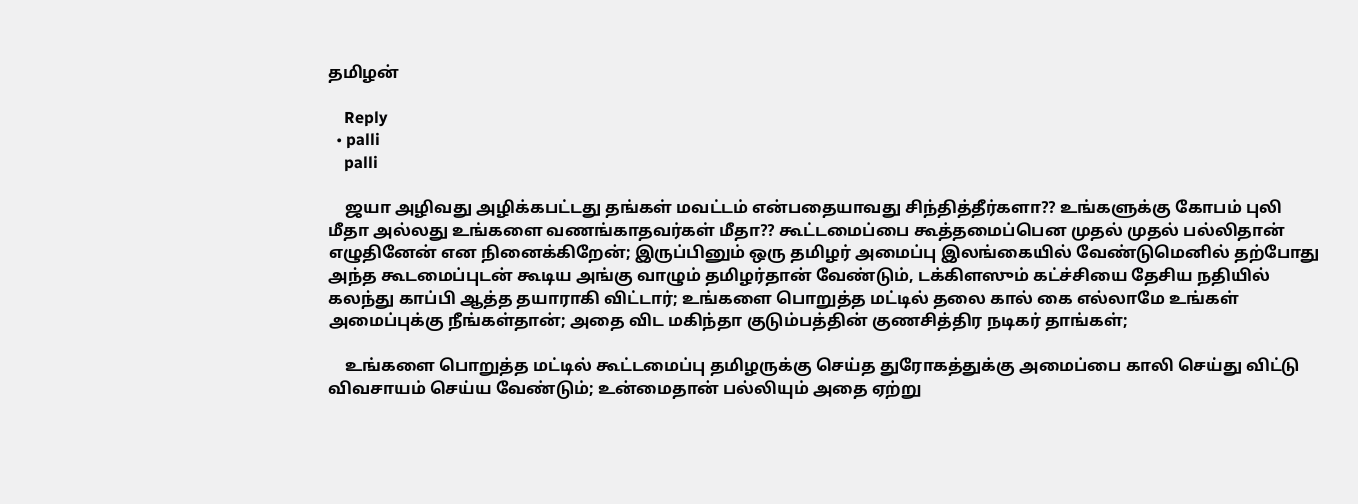தமிழன்

    Reply
  • palli
    palli

    ஜயா அழிவது அழிக்கபட்டது தங்கள் மவட்டம் என்பதையாவது சிந்தித்தீர்களா?? உங்களுக்கு கோபம் புலி மீதா அல்லது உங்களை வணங்காதவர்கள் மீதா?? கூட்டமைப்பை கூத்தமைப்பென முதல் முதல் பல்லிதான் எழுதினேன் என நினைக்கிறேன்; இருப்பினும் ஒரு தமிழர் அமைப்பு இலங்கையில் வேண்டுமெனில் தற்போது அந்த கூடமைப்புடன் கூடிய அங்கு வாழும் தமிழர்தான் வேண்டும், டக்கிளஸும் கட்ச்சியை தேசிய நதியில் கலந்து காப்பி ஆத்த தயாராகி விட்டார்; உங்களை பொறுத்த மட்டில் தலை கால் கை எல்லாமே உங்கள் அமைப்புக்கு நீங்கள்தான்; அதை விட மகிந்தா குடும்பத்தின் குணசித்திர நடிகர் தாங்கள்;

    உங்களை பொறுத்த மட்டில் கூட்டமைப்பு தமிழருக்கு செய்த துரோகத்துக்கு அமைப்பை காலி செய்து விட்டு விவசாயம் செய்ய வேண்டும்; உன்மைதான் பல்லியும் அதை ஏற்று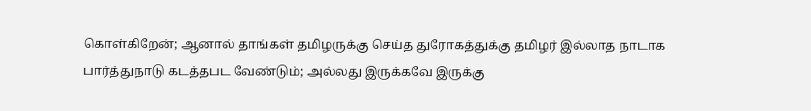கொள்கிறேன்; ஆனால் தாங்கள் தமிழருக்கு செய்த துரோகத்துக்கு தமிழர் இல்லாத நாடாக பார்த்துநாடு கடத்தபட வேண்டும்; அல்லது இருக்கவே இருக்கு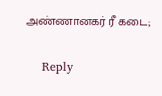அண்ணானகர் ரீ கடை;

    Reply